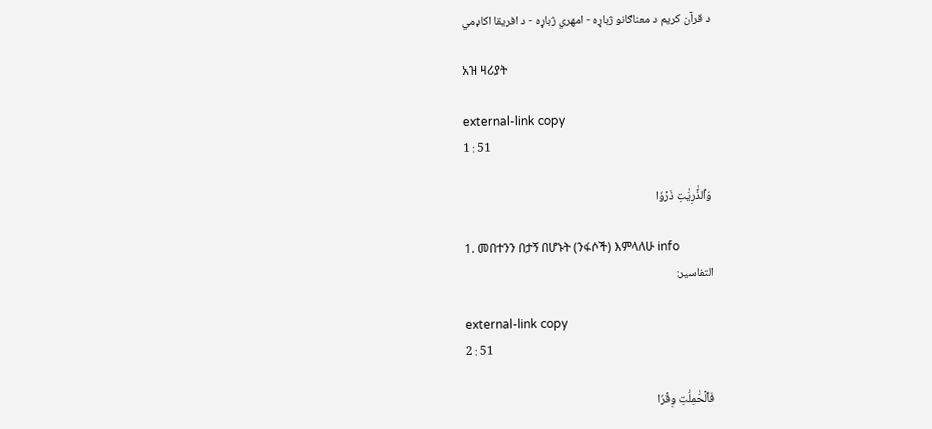د قرآن کریم د معناګانو ژباړه - امهري ژباړه - د افریقا اکاډمي

አዝ ዛሪያት

external-link copy
1 : 51

وَٱلذَّٰرِيَٰتِ ذَرۡوٗا

1. መበተንን በታኝ በሆኑት (ንፋሶች) እምላለሁ info
التفاسير:

external-link copy
2 : 51

فَٱلۡحَٰمِلَٰتِ وِقۡرٗا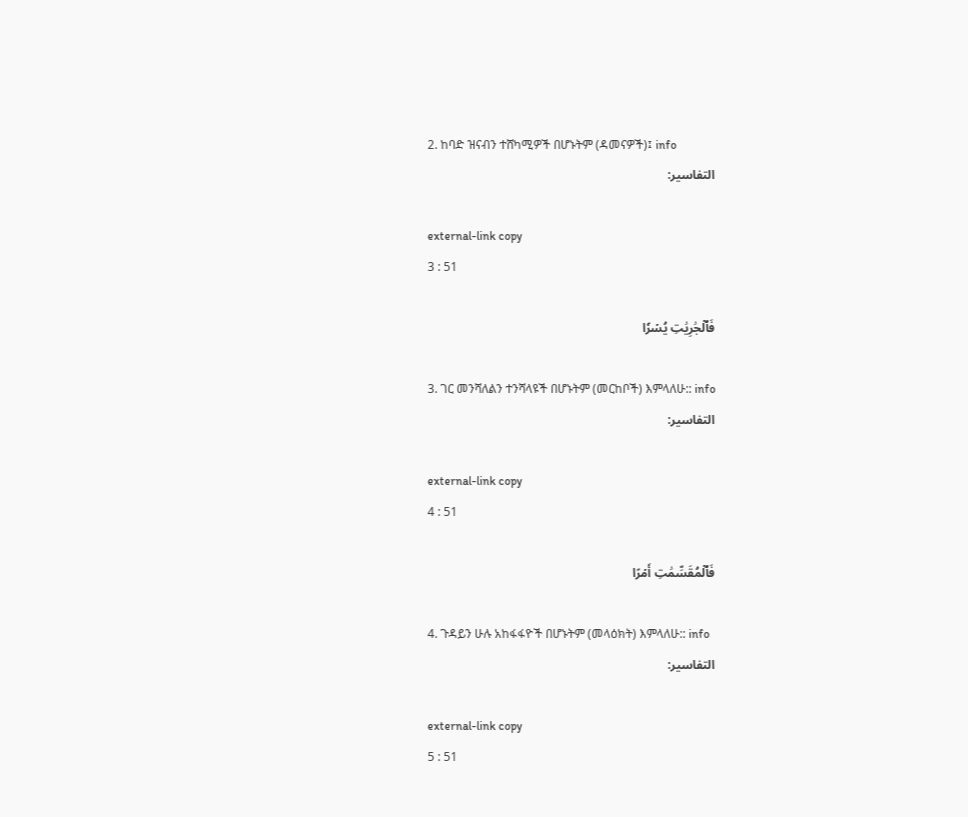2. ከባድ ዝናብን ተሸካሚዎች በሆኑትም (ዳመናዎች)፤ info
التفاسير:

external-link copy
3 : 51

فَٱلۡجَٰرِيَٰتِ يُسۡرٗا

3. ገር መንሻለልን ተንሻላዩች በሆኑትም (መርከቦች) እምላለሁ:: info
التفاسير:

external-link copy
4 : 51

فَٱلۡمُقَسِّمَٰتِ أَمۡرًا

4. ጉዳይን ሁሉ አከፋፋዮች በሆኑትም (መላዕክት) እምላለሁ:: info
التفاسير:

external-link copy
5 : 51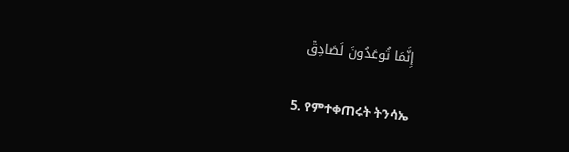إِنَّمَا تُوعَدُونَ لَصَادِقٞ

5. የምተቀጠሩት ትንሳኤ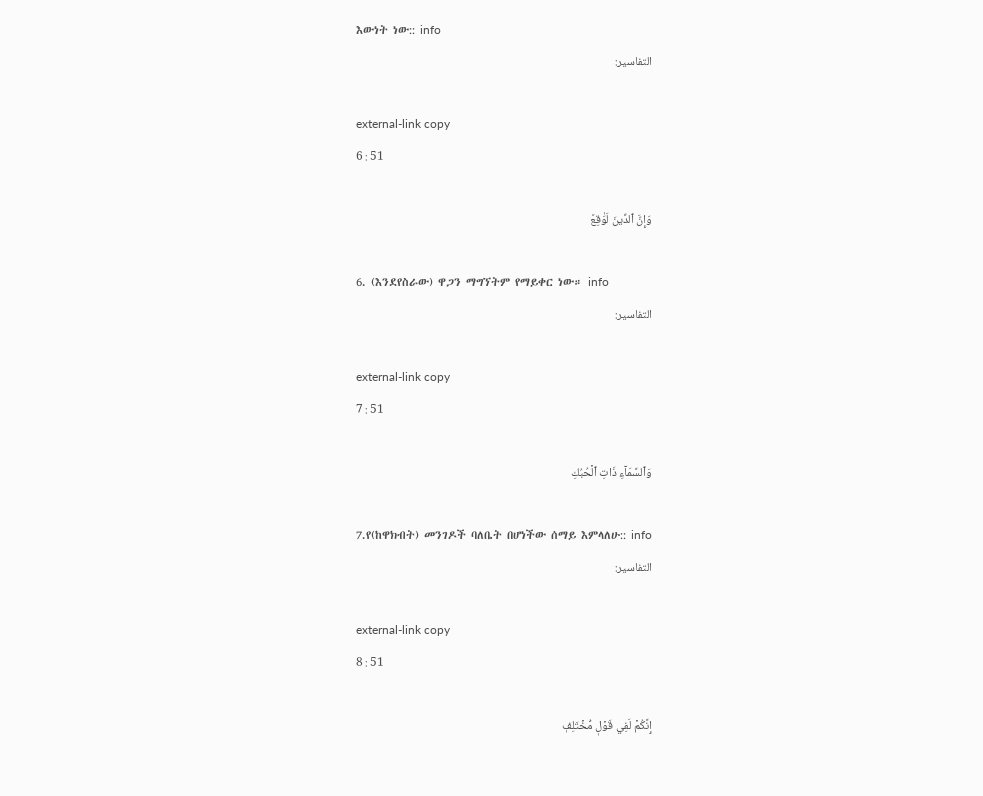እውነት ነው:: info
التفاسير:

external-link copy
6 : 51

وَإِنَّ ٱلدِّينَ لَوَٰقِعٞ

6. (እንደየስራው) ዋጋን ማግኘትም የማይቀር ነው። info
التفاسير:

external-link copy
7 : 51

وَٱلسَّمَآءِ ذَاتِ ٱلۡحُبُكِ

7.የ(ከዋክብት) መንገዶች ባለቤት በሆነችው ሰማይ እምላለሁ:: info
التفاسير:

external-link copy
8 : 51

إِنَّكُمۡ لَفِي قَوۡلٖ مُّخۡتَلِفٖ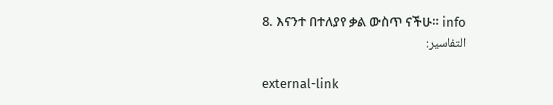8. እናንተ በተለያየ ቃል ውስጥ ናችሁ። info
التفاسير:

external-link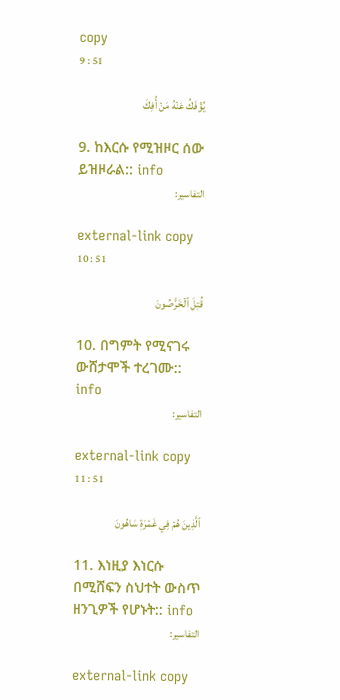copy
9 : 51

يُؤۡفَكُ عَنۡهُ مَنۡ أُفِكَ

9. ከእርሱ የሚዝዞር ሰው ይዝዞራል:: info
التفاسير:

external-link copy
10 : 51

قُتِلَ ٱلۡخَرَّٰصُونَ

10. በግምት የሚናገሩ ውሸታሞች ተረገሙ:: info
التفاسير:

external-link copy
11 : 51

ٱلَّذِينَ هُمۡ فِي غَمۡرَةٖ سَاهُونَ

11. እነዚያ እነርሱ በሚሸፍን ስህተት ውስጥ ዘንጊዎች የሆኑት:: info
التفاسير:

external-link copy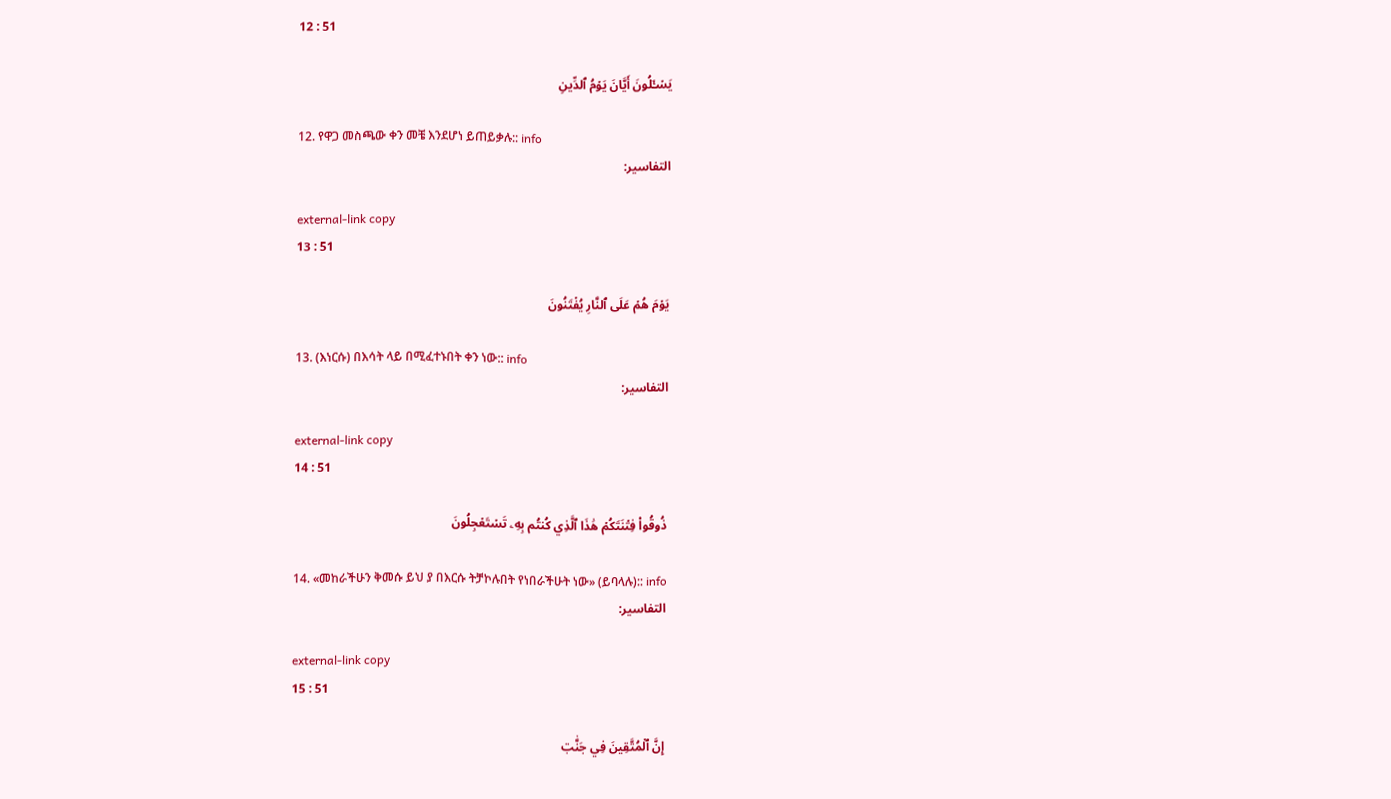12 : 51

يَسۡـَٔلُونَ أَيَّانَ يَوۡمُ ٱلدِّينِ

12. የዋጋ መስጫው ቀን መቼ እንደሆነ ይጠይቃሉ:: info
التفاسير:

external-link copy
13 : 51

يَوۡمَ هُمۡ عَلَى ٱلنَّارِ يُفۡتَنُونَ

13. (እነርሱ) በእሳት ላይ በሚፈተኑበት ቀን ነው:: info
التفاسير:

external-link copy
14 : 51

ذُوقُواْ فِتۡنَتَكُمۡ هَٰذَا ٱلَّذِي كُنتُم بِهِۦ تَسۡتَعۡجِلُونَ

14. «መከራችሁን ቅመሱ ይህ ያ በእርሱ ትቻኮሉበት የነበራችሁት ነው» (ይባላሉ):: info
التفاسير:

external-link copy
15 : 51

إِنَّ ٱلۡمُتَّقِينَ فِي جَنَّٰتٖ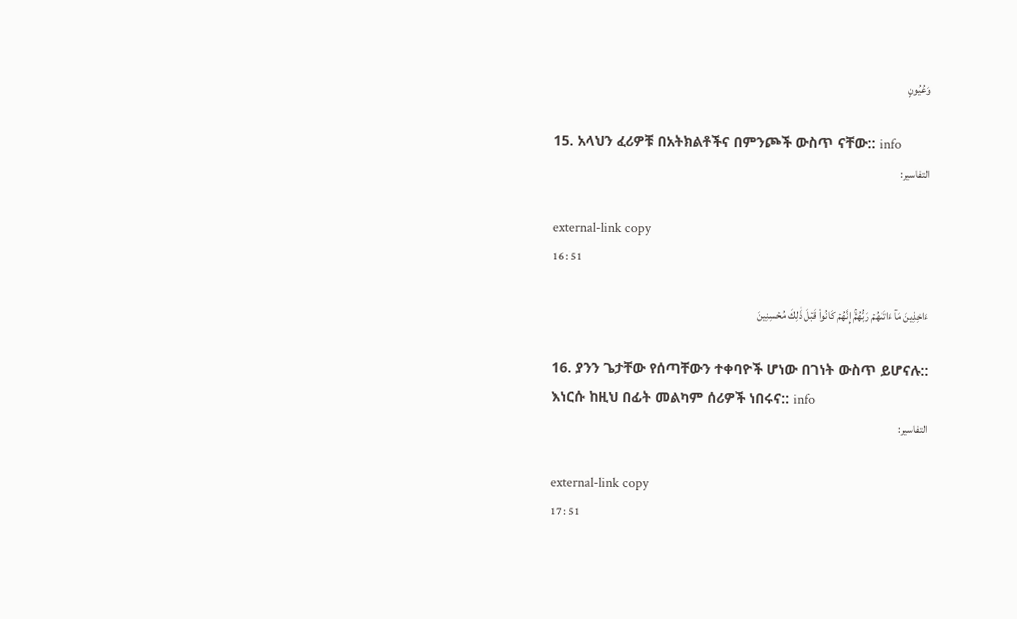وَعُيُونٍ

15. አላህን ፈሪዎቹ በአትክልቶችና በምንጮች ውስጥ ናቸው:: info
التفاسير:

external-link copy
16 : 51

ءَاخِذِينَ مَآ ءَاتَىٰهُمۡ رَبُّهُمۡۚ إِنَّهُمۡ كَانُواْ قَبۡلَ ذَٰلِكَ مُحۡسِنِينَ

16. ያንን ጌታቸው የሰጣቸውን ተቀባዮች ሆነው በገነት ውስጥ ይሆናሉ:: እነርሱ ከዚህ በፊት መልካም ሰሪዎች ነበሩና:: info
التفاسير:

external-link copy
17 : 51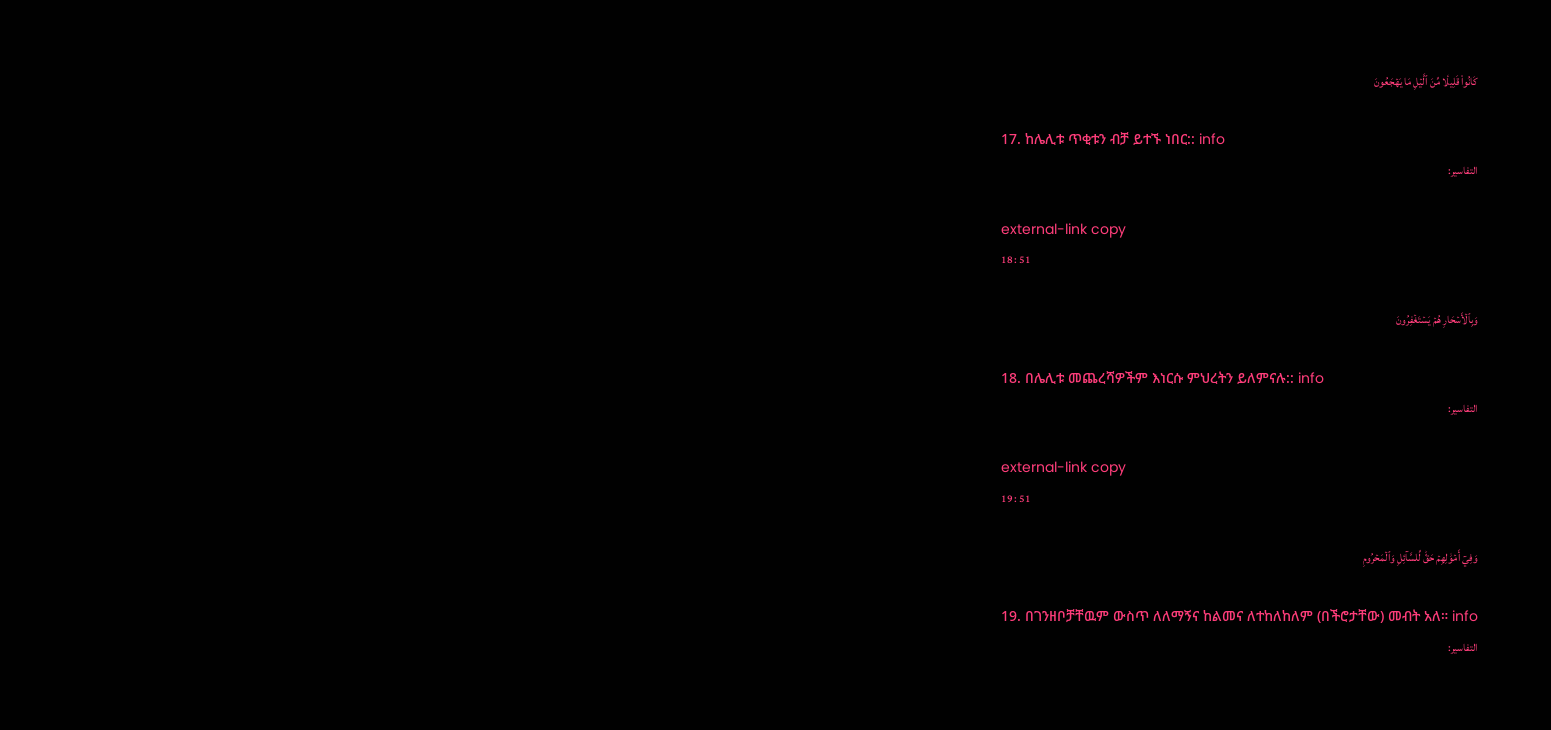كَانُواْ قَلِيلٗا مِّنَ ٱلَّيۡلِ مَا يَهۡجَعُونَ

17. ከሌሊቱ ጥቂቱን ብቻ ይተኙ ነበር:: info
التفاسير:

external-link copy
18 : 51

وَبِٱلۡأَسۡحَارِ هُمۡ يَسۡتَغۡفِرُونَ

18. በሌሊቱ መጨረሻዎችም እነርሱ ምህረትን ይለምናሉ:: info
التفاسير:

external-link copy
19 : 51

وَفِيٓ أَمۡوَٰلِهِمۡ حَقّٞ لِّلسَّآئِلِ وَٱلۡمَحۡرُومِ

19. በገንዘቦቻቸዉም ውስጥ ለለማኝና ከልመና ለተከለከለም (በችሮታቸው) መብት አለ። info
التفاسير: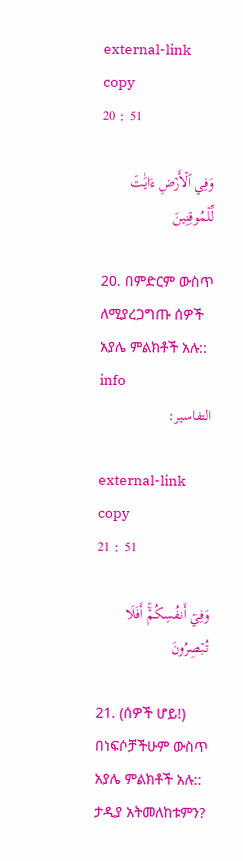external-link copy
20 : 51

وَفِي ٱلۡأَرۡضِ ءَايَٰتٞ لِّلۡمُوقِنِينَ

20. በምድርም ውስጥ ለሚያረጋግጡ ሰዎች አያሌ ምልክቶች አሉ:: info
التفاسير:

external-link copy
21 : 51

وَفِيٓ أَنفُسِكُمۡۚ أَفَلَا تُبۡصِرُونَ

21. (ሰዎች ሆይ!) በነፍሶቻችሁም ውስጥ አያሌ ምልክቶች አሉ:: ታዲያ አትመለከቱምን?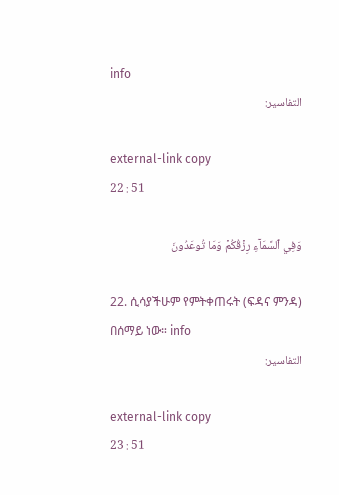info
التفاسير:

external-link copy
22 : 51

وَفِي ٱلسَّمَآءِ رِزۡقُكُمۡ وَمَا تُوعَدُونَ

22. ሲሳያችሁም የምትቀጠሩት (ፍዳና ምንዳ) በሰማይ ነው። info
التفاسير:

external-link copy
23 : 51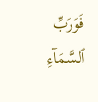فَوَرَبِّ ٱلسَّمَآءِ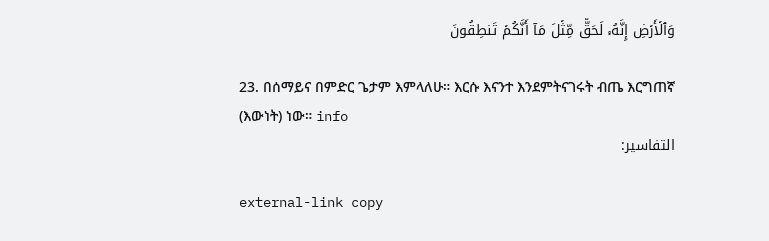وَٱلۡأَرۡضِ إِنَّهُۥ لَحَقّٞ مِّثۡلَ مَآ أَنَّكُمۡ تَنطِقُونَ

23. በሰማይና በምድር ጌታም እምላለሁ። እርሱ እናንተ እንደምትናገሩት ብጤ እርግጠኛ (እውነት) ነው። info
التفاسير:

external-link copy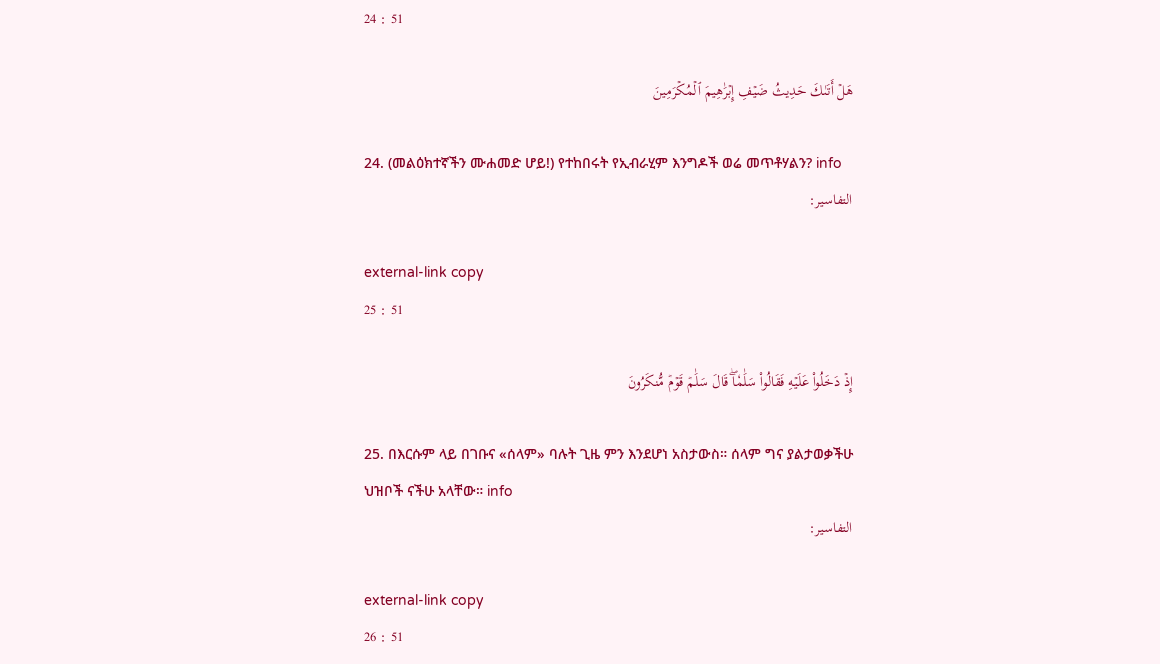24 : 51

هَلۡ أَتَىٰكَ حَدِيثُ ضَيۡفِ إِبۡرَٰهِيمَ ٱلۡمُكۡرَمِينَ

24. (መልዕክተኛችን ሙሐመድ ሆይ!) የተከበሩት የኢብራሂም እንግዶች ወሬ መጥቶሃልን? info
التفاسير:

external-link copy
25 : 51

إِذۡ دَخَلُواْ عَلَيۡهِ فَقَالُواْ سَلَٰمٗاۖ قَالَ سَلَٰمٞ قَوۡمٞ مُّنكَرُونَ

25. በእርሱም ላይ በገቡና «ሰላም» ባሉት ጊዜ ምን እንደሆነ አስታውስ። ሰላም ግና ያልታወቃችሁ ህዝቦች ናችሁ አላቸው። info
التفاسير:

external-link copy
26 : 51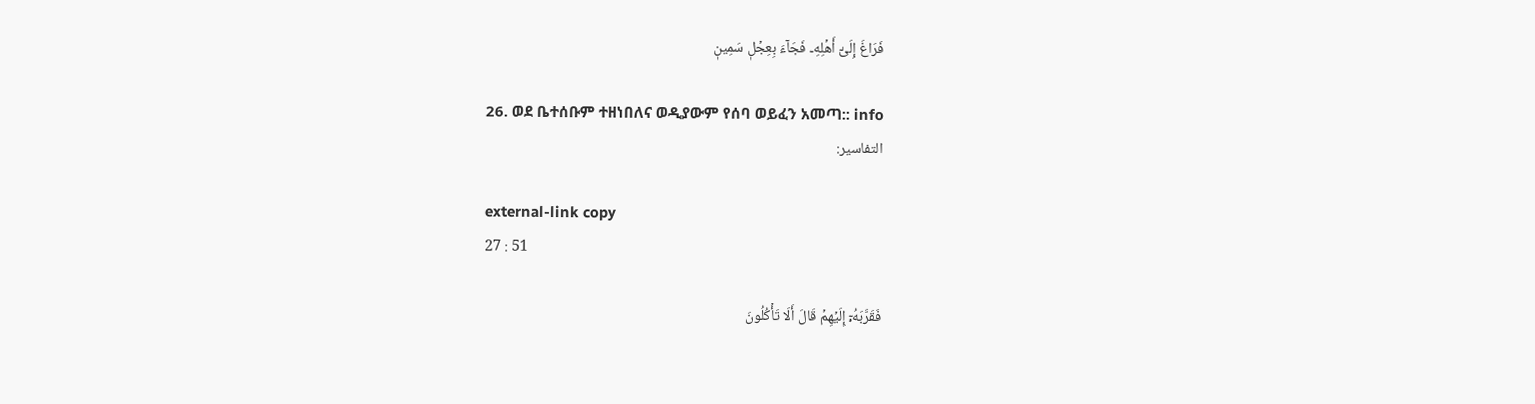فَرَاغَ إِلَىٰٓ أَهۡلِهِۦ فَجَآءَ بِعِجۡلٖ سَمِينٖ

26. ወደ ቤተሰቡም ተዘነበለና ወዲያውም የሰባ ወይፈን አመጣ:: info
التفاسير:

external-link copy
27 : 51

فَقَرَّبَهُۥٓ إِلَيۡهِمۡ قَالَ أَلَا تَأۡكُلُونَ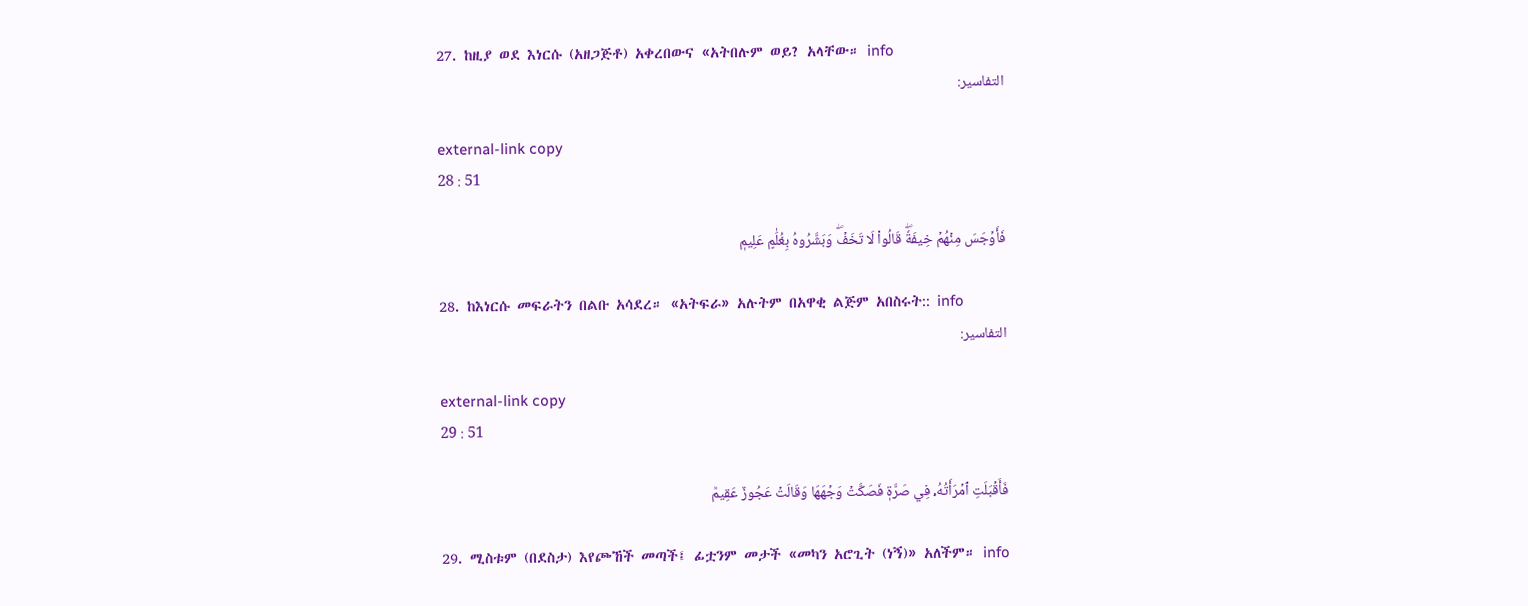27. ከዚያ ወደ እነርሱ (አዘጋጅቶ) አቀረበውና «አትበሉም ወይ? አላቸው። info
التفاسير:

external-link copy
28 : 51

فَأَوۡجَسَ مِنۡهُمۡ خِيفَةٗۖ قَالُواْ لَا تَخَفۡۖ وَبَشَّرُوهُ بِغُلَٰمٍ عَلِيمٖ

28. ከእነርሱ መፍራትን በልቡ አሳደረ። «አትፍራ» አሉትም በአዋቂ ልጅም አበስሩት:: info
التفاسير:

external-link copy
29 : 51

فَأَقۡبَلَتِ ٱمۡرَأَتُهُۥ فِي صَرَّةٖ فَصَكَّتۡ وَجۡهَهَا وَقَالَتۡ عَجُوزٌ عَقِيمٞ

29. ሚስቱም (በደስታ) እየጮኸች መጣች፤ ፊቷንም መታች «መካን አሮጊት (ነኝ)» አለችም። info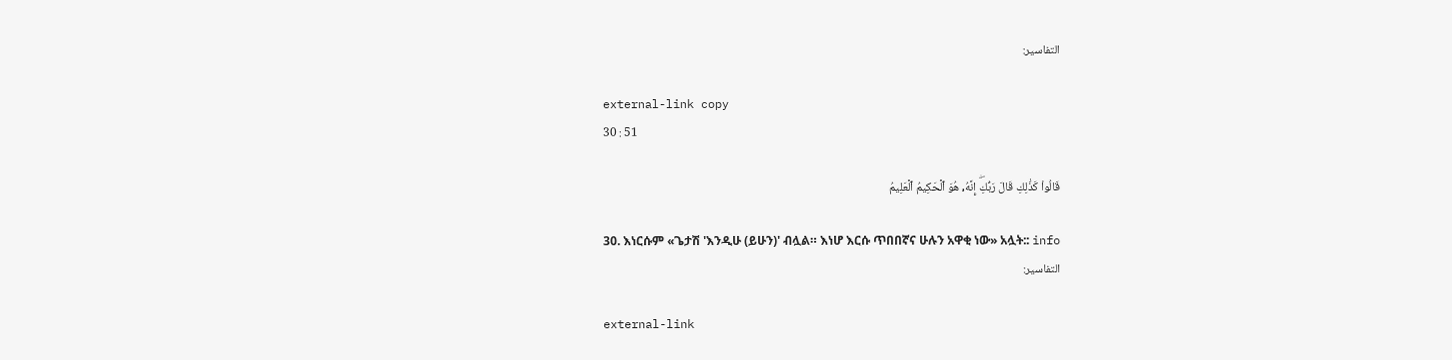التفاسير:

external-link copy
30 : 51

قَالُواْ كَذَٰلِكِ قَالَ رَبُّكِۖ إِنَّهُۥ هُوَ ٱلۡحَكِيمُ ٱلۡعَلِيمُ

30. እነርሱም «ጌታሽ 'እንዲሁ (ይሁን)' ብሏል። እነሆ እርሱ ጥበበኛና ሁሉን አዋቂ ነው» አሏት:: info
التفاسير:

external-link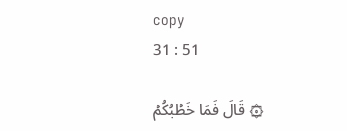copy
31 : 51

۞ قَالَ فَمَا خَطۡبُكُمۡ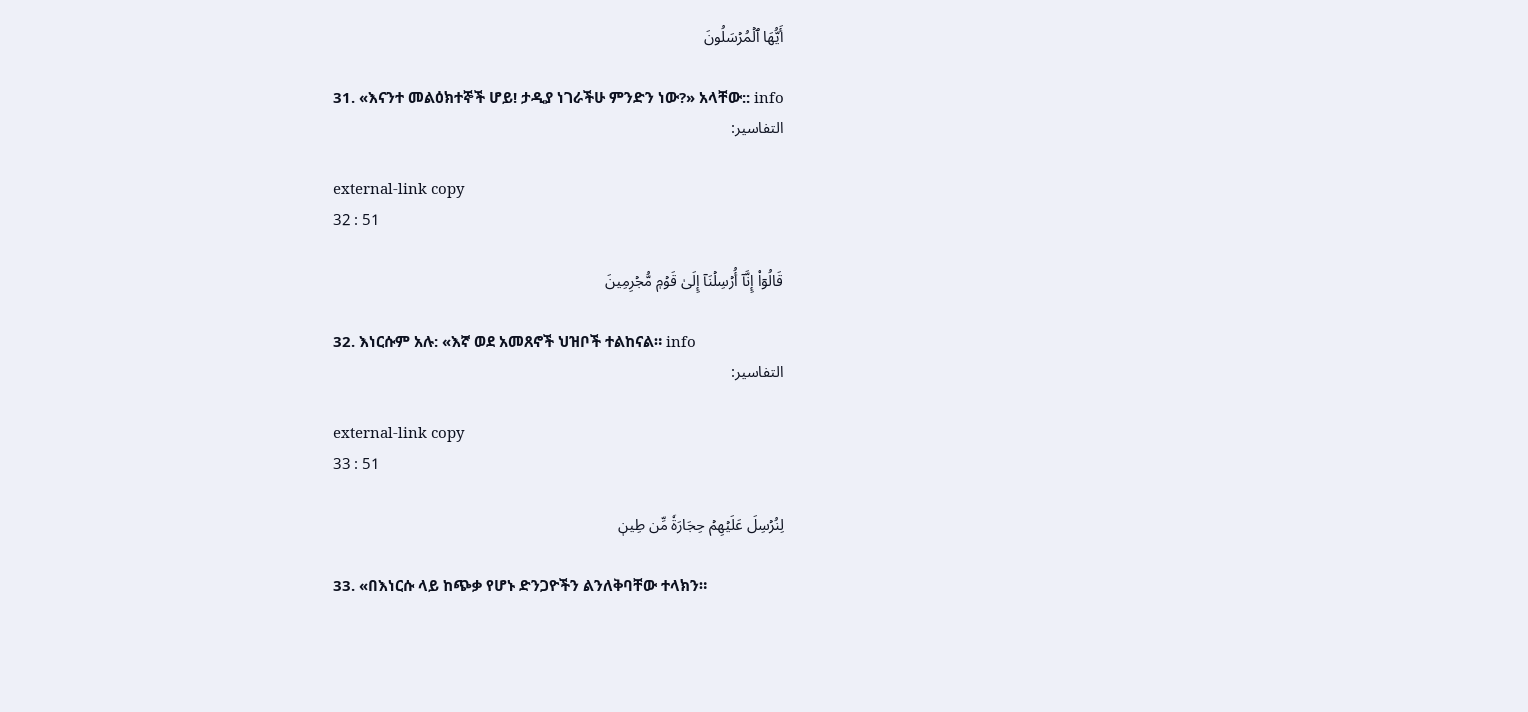أَيُّهَا ٱلۡمُرۡسَلُونَ

31. «እናንተ መልዕክተኞች ሆይ! ታዲያ ነገራችሁ ምንድን ነው?» አላቸው:: info
التفاسير:

external-link copy
32 : 51

قَالُوٓاْ إِنَّآ أُرۡسِلۡنَآ إِلَىٰ قَوۡمٖ مُّجۡرِمِينَ

32. እነርሱም አሉ: «እኛ ወደ አመጸኖች ህዝቦች ተልከናል። info
التفاسير:

external-link copy
33 : 51

لِنُرۡسِلَ عَلَيۡهِمۡ حِجَارَةٗ مِّن طِينٖ

33. «በእነርሱ ላይ ከጭቃ የሆኑ ድንጋዮችን ልንለቅባቸው ተላክን።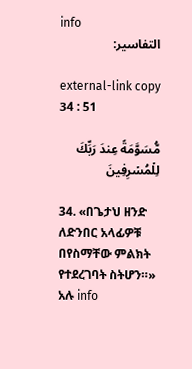info
التفاسير:

external-link copy
34 : 51

مُّسَوَّمَةً عِندَ رَبِّكَ لِلۡمُسۡرِفِينَ

34. «በጌታህ ዘንድ ለድንበር አላፊዎቹ በየስማቸው ምልክት የተደረገባት ስትሆን።» አሉ info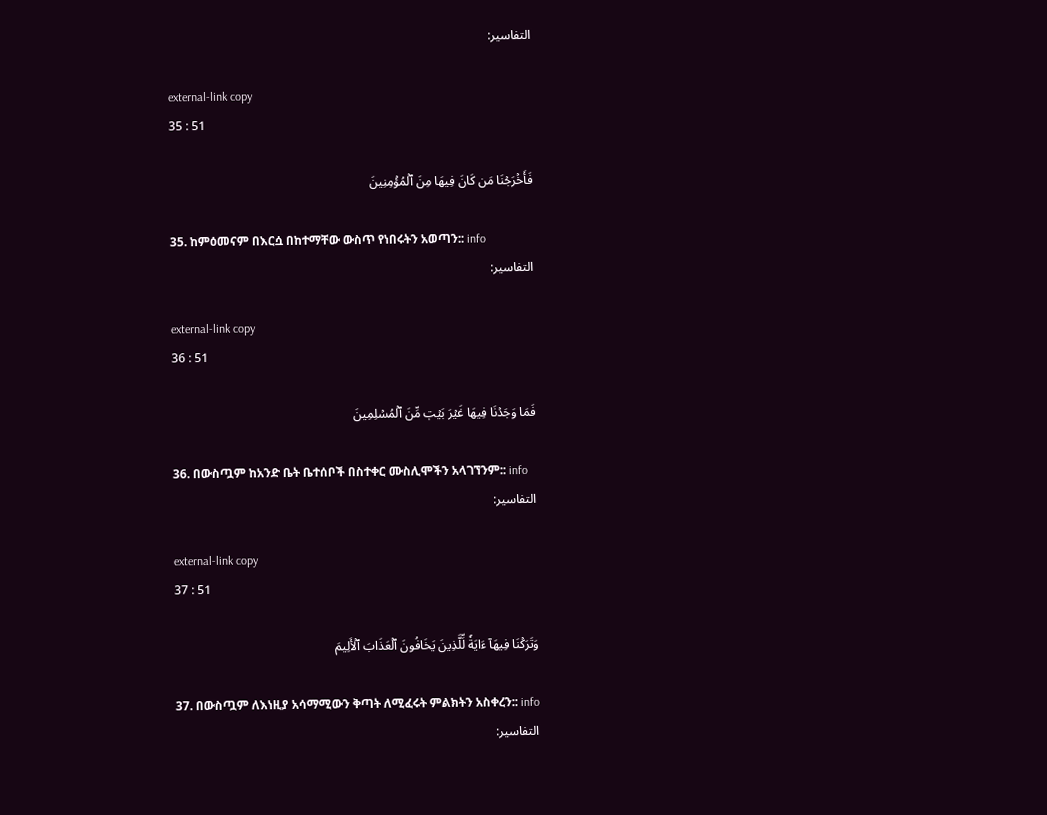التفاسير:

external-link copy
35 : 51

فَأَخۡرَجۡنَا مَن كَانَ فِيهَا مِنَ ٱلۡمُؤۡمِنِينَ

35. ከምዕመናም በእርሷ በከተማቸው ውስጥ የነበሩትን አወጣን:: info
التفاسير:

external-link copy
36 : 51

فَمَا وَجَدۡنَا فِيهَا غَيۡرَ بَيۡتٖ مِّنَ ٱلۡمُسۡلِمِينَ

36. በውስጧም ከአንድ ቤት ቤተሰቦች በስተቀር ሙስሊሞችን አላገኘንም:: info
التفاسير:

external-link copy
37 : 51

وَتَرَكۡنَا فِيهَآ ءَايَةٗ لِّلَّذِينَ يَخَافُونَ ٱلۡعَذَابَ ٱلۡأَلِيمَ

37. በውስጧም ለእነዚያ አሳማሚውን ቅጣት ለሚፈሩት ምልክትን አስቀረን:: info
التفاسير: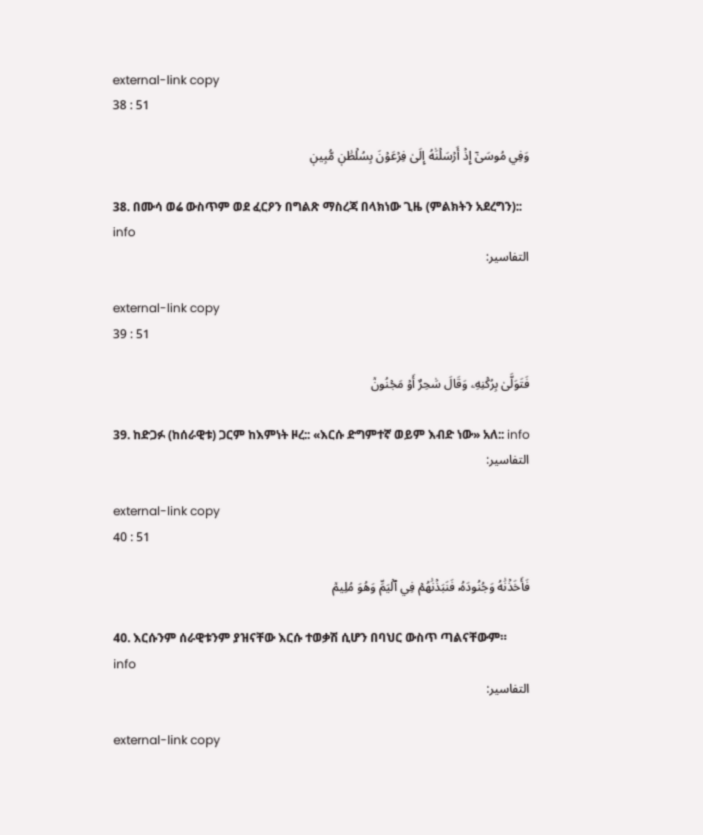external-link copy
38 : 51

وَفِي مُوسَىٰٓ إِذۡ أَرۡسَلۡنَٰهُ إِلَىٰ فِرۡعَوۡنَ بِسُلۡطَٰنٖ مُّبِينٖ

38. በሙሳ ወሬ ውስጥም ወደ ፈርዖን በግልጽ ማስረጃ በላክነው ጊዜ (ምልክትን አደረግን):: info
التفاسير:

external-link copy
39 : 51

فَتَوَلَّىٰ بِرُكۡنِهِۦ وَقَالَ سَٰحِرٌ أَوۡ مَجۡنُونٞ

39. ከድጋፉ (ከሰራዊቱ) ጋርም ከእምነት ዞረ:: «እርሱ ድግምተኛ ወይም እብድ ነው» አለ:: info
التفاسير:

external-link copy
40 : 51

فَأَخَذۡنَٰهُ وَجُنُودَهُۥ فَنَبَذۡنَٰهُمۡ فِي ٱلۡيَمِّ وَهُوَ مُلِيمٞ

40. እርሱንም ሰራዊቱንም ያዝናቸው እርሱ ተወቃሽ ሲሆን በባህር ውስጥ ጣልናቸውም። info
التفاسير:

external-link copy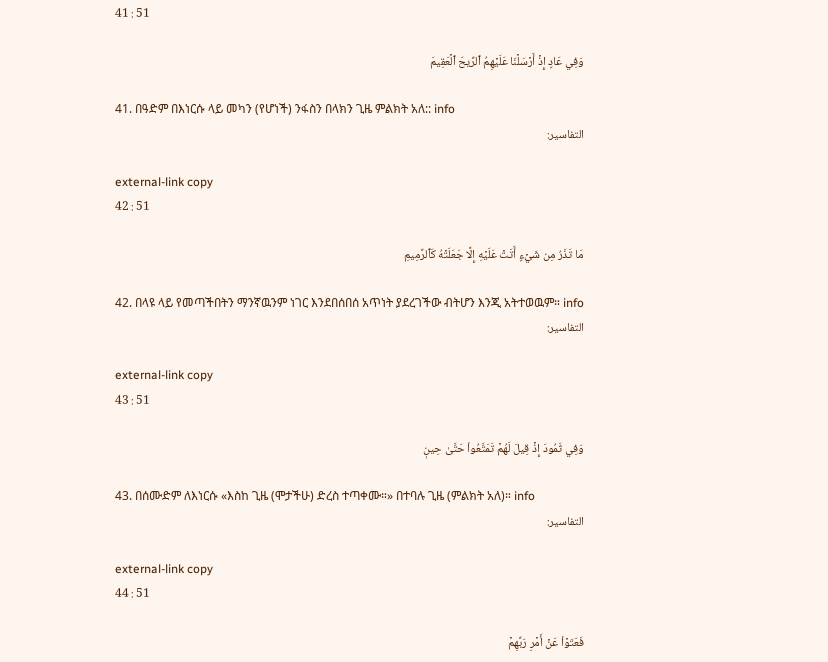41 : 51

وَفِي عَادٍ إِذۡ أَرۡسَلۡنَا عَلَيۡهِمُ ٱلرِّيحَ ٱلۡعَقِيمَ

41. በዓድም በእነርሱ ላይ መካን (የሆነች) ንፋስን በላክን ጊዜ ምልክት አለ:: info
التفاسير:

external-link copy
42 : 51

مَا تَذَرُ مِن شَيۡءٍ أَتَتۡ عَلَيۡهِ إِلَّا جَعَلَتۡهُ كَٱلرَّمِيمِ

42. በላዩ ላይ የመጣችበትን ማንኛዉንም ነገር እንደበሰበሰ አጥነት ያደረገችው ብትሆን እንጂ አትተወዉም። info
التفاسير:

external-link copy
43 : 51

وَفِي ثَمُودَ إِذۡ قِيلَ لَهُمۡ تَمَتَّعُواْ حَتَّىٰ حِينٖ

43. በሰሙድም ለእነርሱ «እስከ ጊዜ (ሞታችሁ) ድረስ ተጣቀሙ።» በተባሉ ጊዜ (ምልክት አለ)። info
التفاسير:

external-link copy
44 : 51

فَعَتَوۡاْ عَنۡ أَمۡرِ رَبِّهِمۡ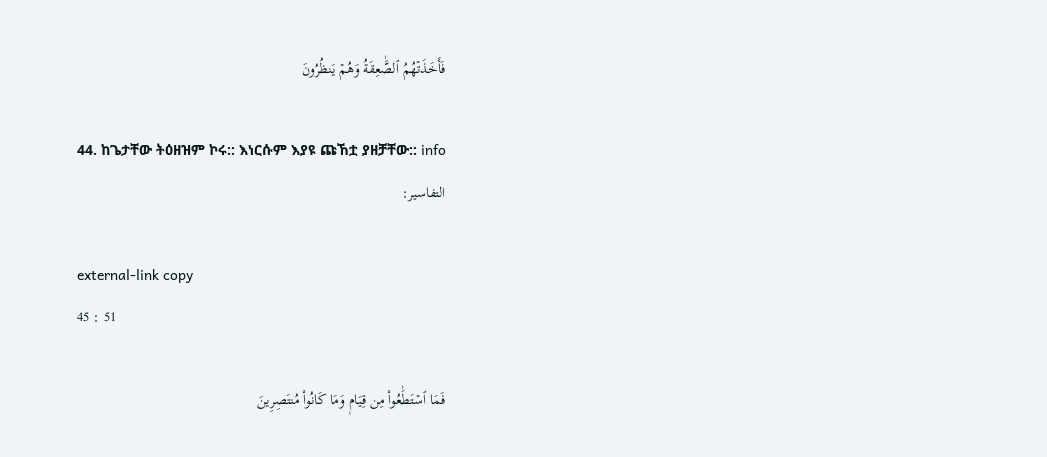فَأَخَذَتۡهُمُ ٱلصَّٰعِقَةُ وَهُمۡ يَنظُرُونَ

44. ከጌታቸው ትዕዘዝም ኮሩ:: እነርሱም እያዩ ጩኸቷ ያዘቻቸው:: info
التفاسير:

external-link copy
45 : 51

فَمَا ٱسۡتَطَٰعُواْ مِن قِيَامٖ وَمَا كَانُواْ مُنتَصِرِينَ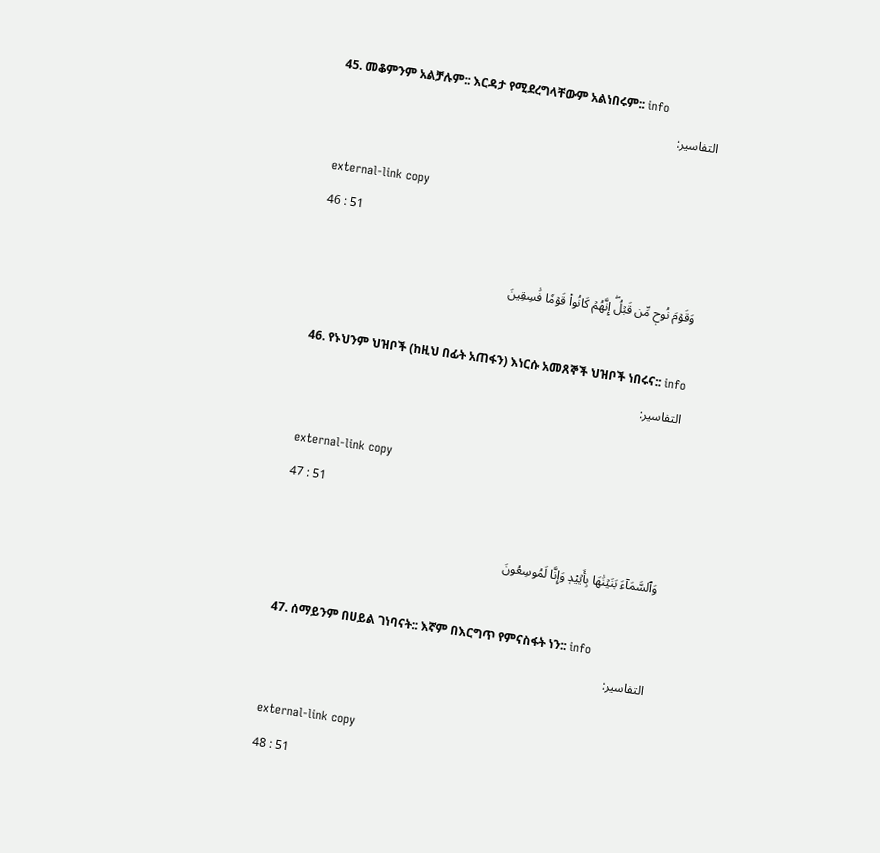45. መቆምንም አልቻሉም:: እርዳታ የሚደረግላቸውም አልነበሩም:: info
التفاسير:

external-link copy
46 : 51

وَقَوۡمَ نُوحٖ مِّن قَبۡلُۖ إِنَّهُمۡ كَانُواْ قَوۡمٗا فَٰسِقِينَ

46. የኑህንም ህዝቦች (ከዚህ በፊት አጠፋን) እነርሱ አመጸኞች ህዝቦች ነበሩና:: info
التفاسير:

external-link copy
47 : 51

وَٱلسَّمَآءَ بَنَيۡنَٰهَا بِأَيۡيْدٖ وَإِنَّا لَمُوسِعُونَ

47. ሰማይንም በሀይል ገነባናት:: እኛም በእርግጥ የምናስፋት ነን:: info
التفاسير:

external-link copy
48 : 51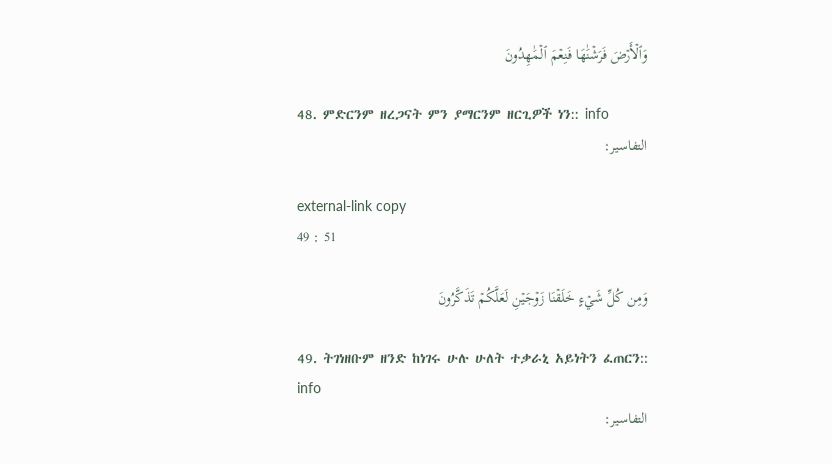وَٱلۡأَرۡضَ فَرَشۡنَٰهَا فَنِعۡمَ ٱلۡمَٰهِدُونَ

48. ምድርንም ዘረጋናት ምን ያማርንም ዘርጊዎች ነን:: info
التفاسير:

external-link copy
49 : 51

وَمِن كُلِّ شَيۡءٍ خَلَقۡنَا زَوۡجَيۡنِ لَعَلَّكُمۡ تَذَكَّرُونَ

49. ትገነዘቡም ዘንድ ከነገሩ ሁሉ ሁለት ተቃራኒ አይነትን ፈጠርን:: info
التفاسير: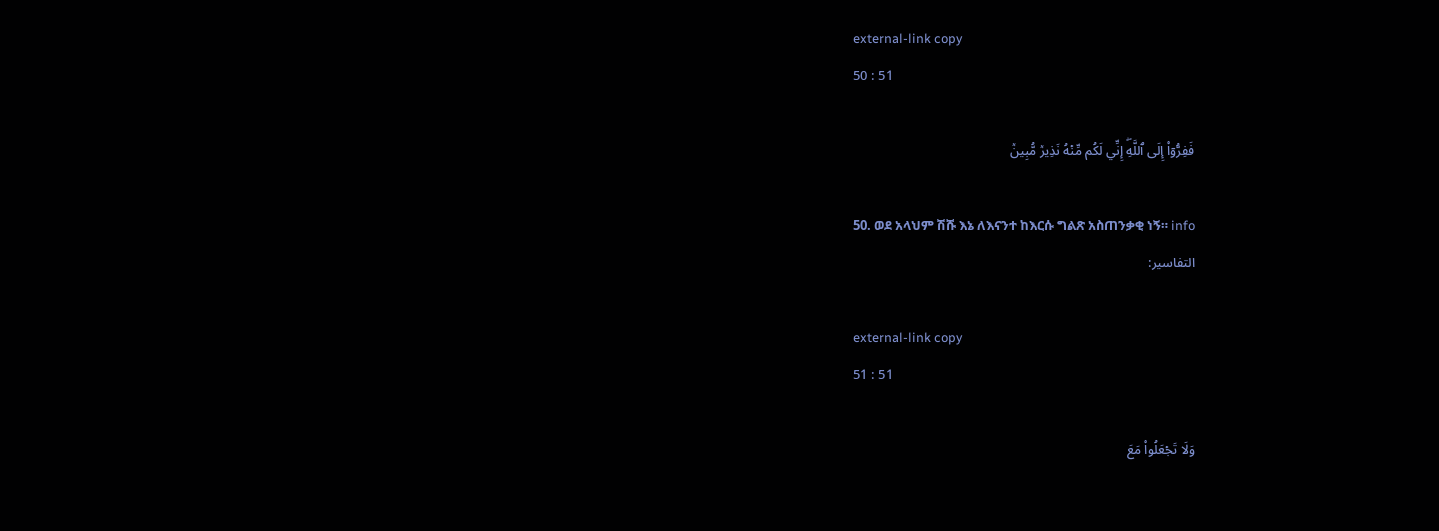external-link copy
50 : 51

فَفِرُّوٓاْ إِلَى ٱللَّهِۖ إِنِّي لَكُم مِّنۡهُ نَذِيرٞ مُّبِينٞ

50. ወደ አላህም ሽሹ እኔ ለእናንተ ከእርሱ ግልጽ አስጠንቃቂ ነኝ። info
التفاسير:

external-link copy
51 : 51

وَلَا تَجۡعَلُواْ مَعَ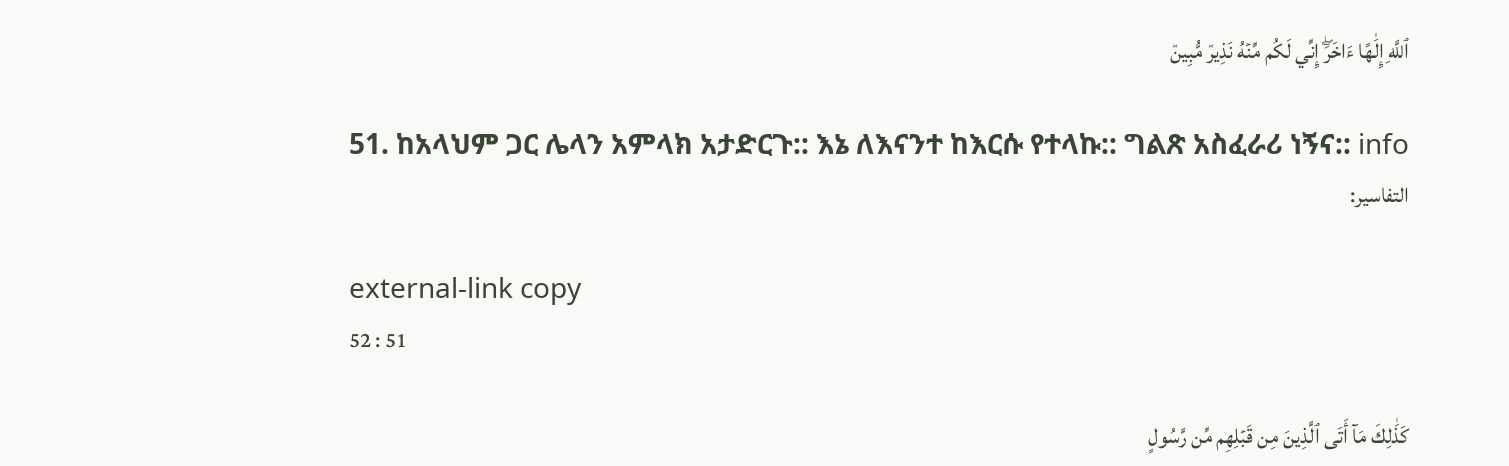ٱللَّهِ إِلَٰهًا ءَاخَرَۖ إِنِّي لَكُم مِّنۡهُ نَذِيرٞ مُّبِينٞ

51. ከአላህም ጋር ሌላን አምላክ አታድርጉ:: እኔ ለእናንተ ከእርሱ የተላኩ:: ግልጽ አስፈራሪ ነኝና:: info
التفاسير:

external-link copy
52 : 51

كَذَٰلِكَ مَآ أَتَى ٱلَّذِينَ مِن قَبۡلِهِم مِّن رَّسُولٍ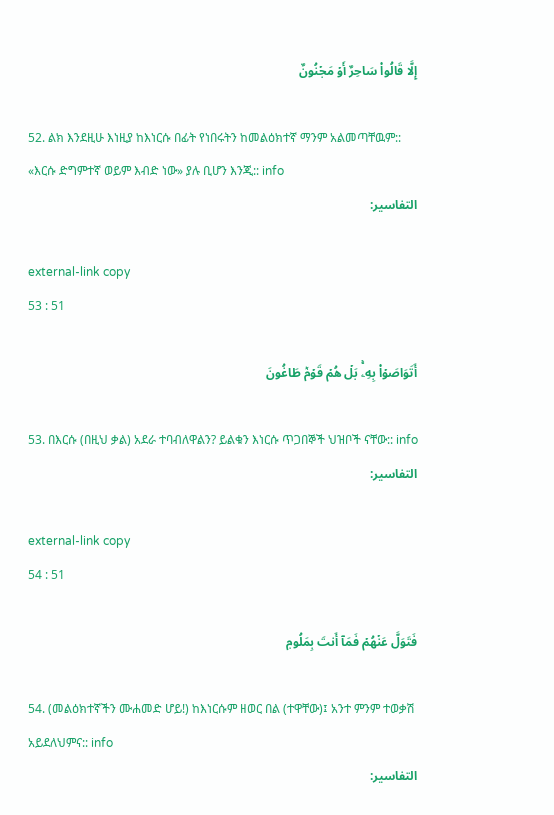إِلَّا قَالُواْ سَاحِرٌ أَوۡ مَجۡنُونٌ

52. ልክ እንደዚሁ እነዚያ ከእነርሱ በፊት የነበሩትን ከመልዕክተኛ ማንም አልመጣቸዉም:: «እርሱ ድግምተኛ ወይም እብድ ነው» ያሉ ቢሆን እንጂ:: info
التفاسير:

external-link copy
53 : 51

أَتَوَاصَوۡاْ بِهِۦۚ بَلۡ هُمۡ قَوۡمٞ طَاغُونَ

53. በእርሱ (በዚህ ቃል) አደራ ተባብለዋልን? ይልቁን እነርሱ ጥጋበኞች ህዝቦች ናቸው:: info
التفاسير:

external-link copy
54 : 51

فَتَوَلَّ عَنۡهُمۡ فَمَآ أَنتَ بِمَلُومٖ

54. (መልዕክተኛችን ሙሐመድ ሆይ!) ከእነርሱም ዘወር በል (ተዋቸው)፤ አንተ ምንም ተወቃሽ አይደለህምና:: info
التفاسير: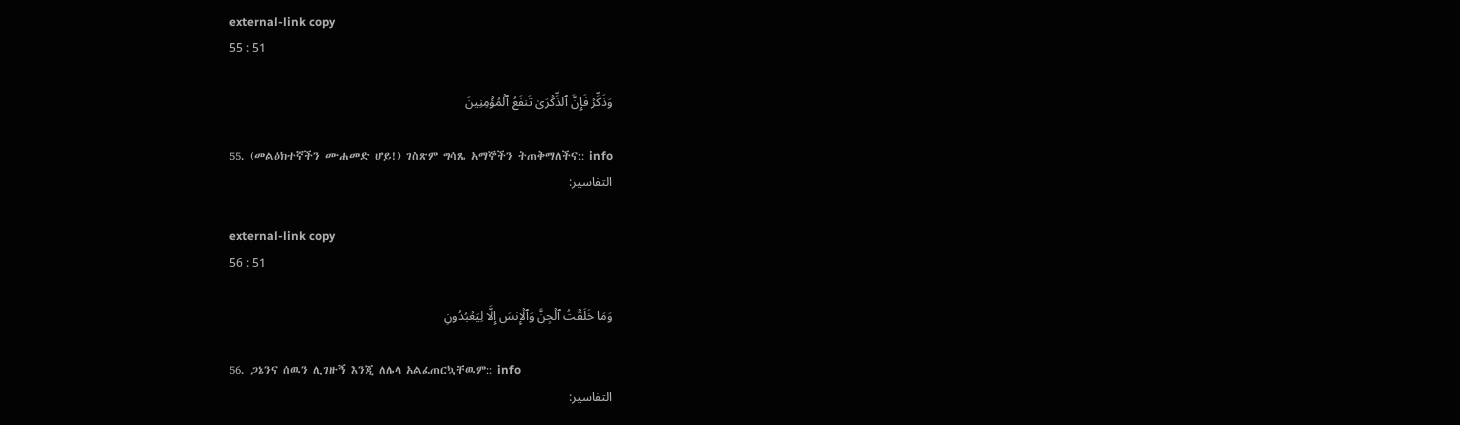external-link copy
55 : 51

وَذَكِّرۡ فَإِنَّ ٱلذِّكۡرَىٰ تَنفَعُ ٱلۡمُؤۡمِنِينَ

55. (መልዕክተኛችን ሙሐመድ ሆይ!) ገስጽም ግሳጼ አማኞችን ትጠቅማለችና:: info
التفاسير:

external-link copy
56 : 51

وَمَا خَلَقۡتُ ٱلۡجِنَّ وَٱلۡإِنسَ إِلَّا لِيَعۡبُدُونِ

56. ጋኔንና ሰዉን ሊገዙኝ እንጂ ለሌላ አልፈጠርኳቸዉም:: info
التفاسير: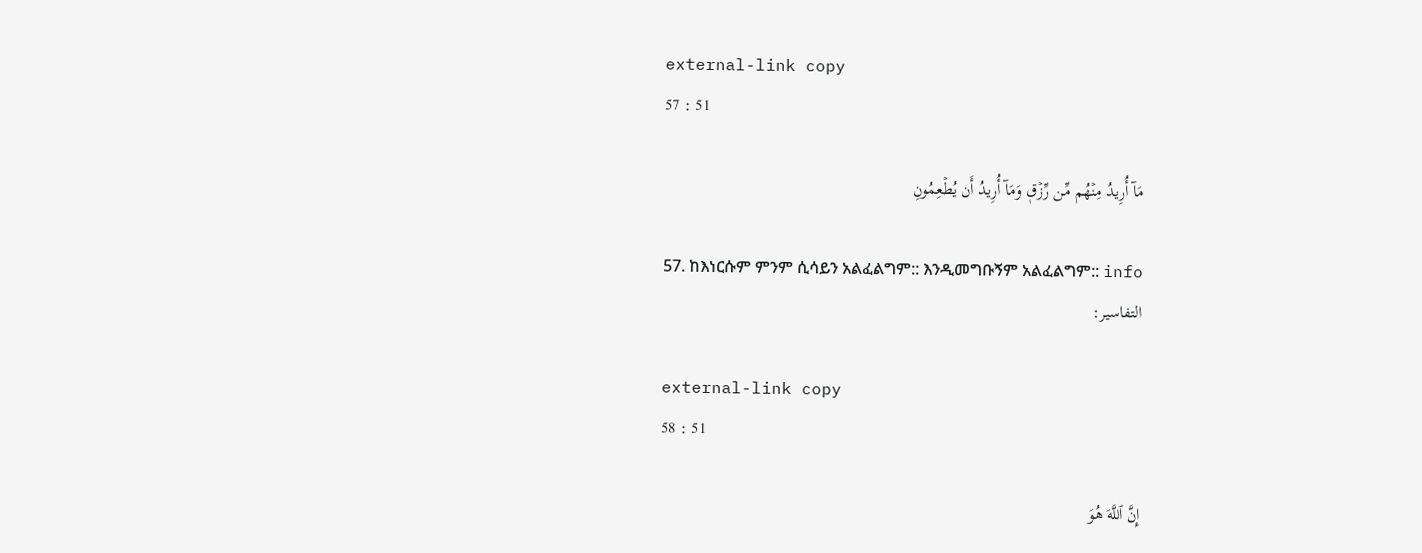external-link copy
57 : 51

مَآ أُرِيدُ مِنۡهُم مِّن رِّزۡقٖ وَمَآ أُرِيدُ أَن يُطۡعِمُونِ

57. ከእነርሱም ምንም ሲሳይን አልፈልግም:: እንዲመግቡኝም አልፈልግም:: info
التفاسير:

external-link copy
58 : 51

إِنَّ ٱللَّهَ هُوَ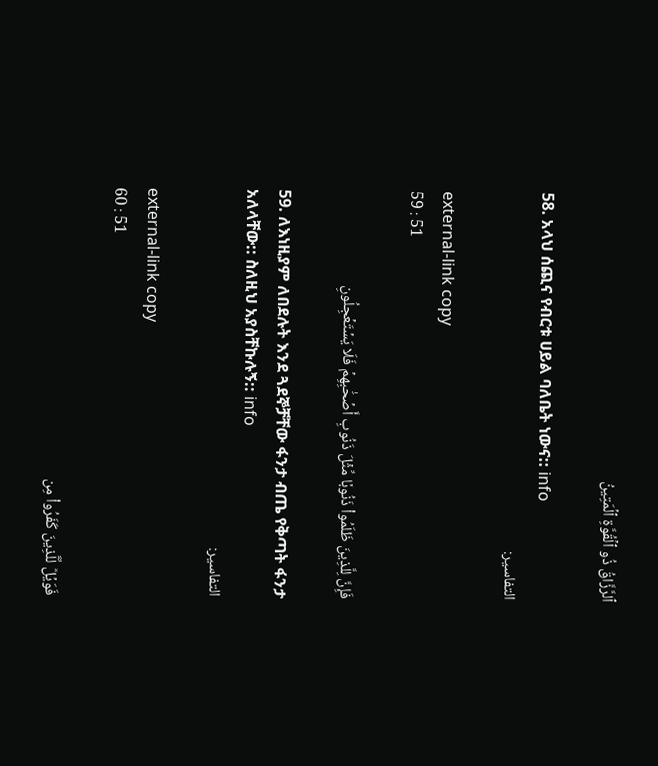ٱلرَّزَّاقُ ذُو ٱلۡقُوَّةِ ٱلۡمَتِينُ

58. አላህ ሰጪና የብርቱ ሀይል ባለቤት ነውና:: info
التفاسير:

external-link copy
59 : 51

فَإِنَّ لِلَّذِينَ ظَلَمُواْ ذَنُوبٗا مِّثۡلَ ذَنُوبِ أَصۡحَٰبِهِمۡ فَلَا يَسۡتَعۡجِلُونِ

59. ለእነዚያም ለበደሉት እንደ ጓደኞቻቸው ፋንታ ብጤ የቅጣት ፋንታ አለላቸው:: ስለዚህ አያስቸኩሉኝ:: info
التفاسير:

external-link copy
60 : 51

فَوَيۡلٞ لِّلَّذِينَ كَفَرُواْ مِن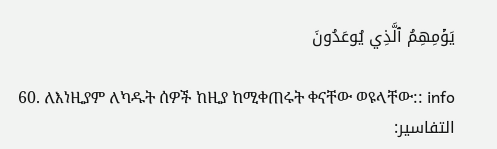يَوۡمِهِمُ ٱلَّذِي يُوعَدُونَ

60. ለእነዚያም ለካዱት ሰዎች ከዚያ ከሚቀጠሩት ቀናቸው ወዩላቸው:: info
التفاسير: